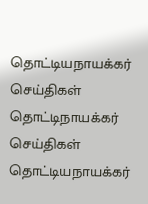தொட்டியநாயக்கர் செய்திகள்
தொட்டிநாயக்கர்
செய்திகள்
தொட்டியநாயக்கர்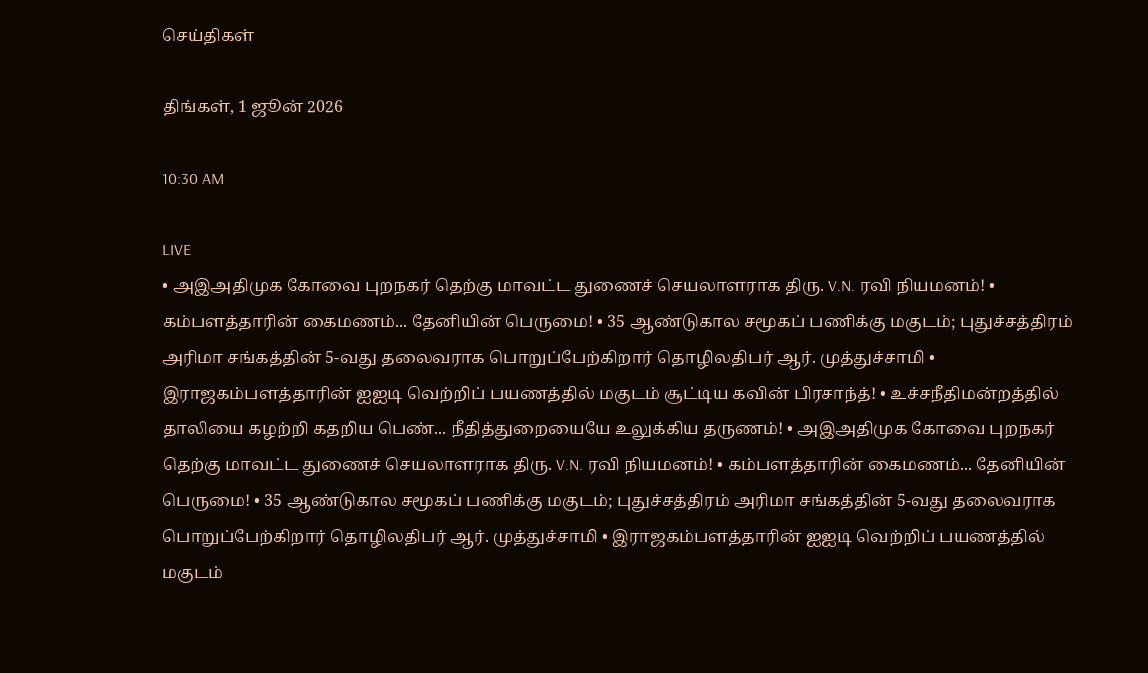செய்திகள்

திங்கள், 1 ஜூன் 2026

10:30 AM

LIVE
• அஇஅதிமுக கோவை புறநகர் தெற்கு மாவட்ட துணைச் செயலாளராக திரு. V.N. ரவி நியமனம்! • கம்பளத்தாரின் கைமணம்... தேனியின் பெருமை! • 35 ஆண்டுகால சமூகப் பணிக்கு மகுடம்; புதுச்சத்திரம் அரிமா சங்கத்தின் 5-வது தலைவராக பொறுப்பேற்கிறார் தொழிலதிபர் ஆர். முத்துச்சாமி • இராஜகம்பளத்தாரின் ஐஐடி வெற்றிப் பயணத்தில் மகுடம் சூட்டிய கவின் பிரசாந்த்! • உச்சநீதிமன்றத்தில் தாலியை கழற்றி கதறிய பெண்... நீதித்துறையையே உலுக்கிய தருணம்! • அஇஅதிமுக கோவை புறநகர் தெற்கு மாவட்ட துணைச் செயலாளராக திரு. V.N. ரவி நியமனம்! • கம்பளத்தாரின் கைமணம்... தேனியின் பெருமை! • 35 ஆண்டுகால சமூகப் பணிக்கு மகுடம்; புதுச்சத்திரம் அரிமா சங்கத்தின் 5-வது தலைவராக பொறுப்பேற்கிறார் தொழிலதிபர் ஆர். முத்துச்சாமி • இராஜகம்பளத்தாரின் ஐஐடி வெற்றிப் பயணத்தில் மகுடம்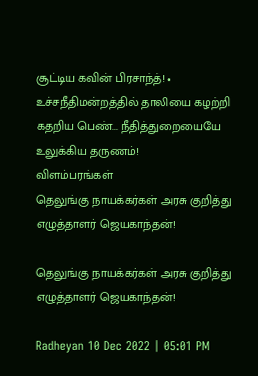சூட்டிய கவின் பிரசாந்த்! • உச்சநீதிமன்றத்தில் தாலியை கழற்றி கதறிய பெண்... நீதித்துறையையே உலுக்கிய தருணம்!
விளம்பரங்கள்
தெலுங்கு நாயக்கர்கள் அரசு குறித்து எழுத்தாளர் ஜெயகாந்தன்!

தெலுங்கு நாயக்கர்கள் அரசு குறித்து எழுத்தாளர் ஜெயகாந்தன்!

Radheyan 10 Dec 2022 | 05:01 PM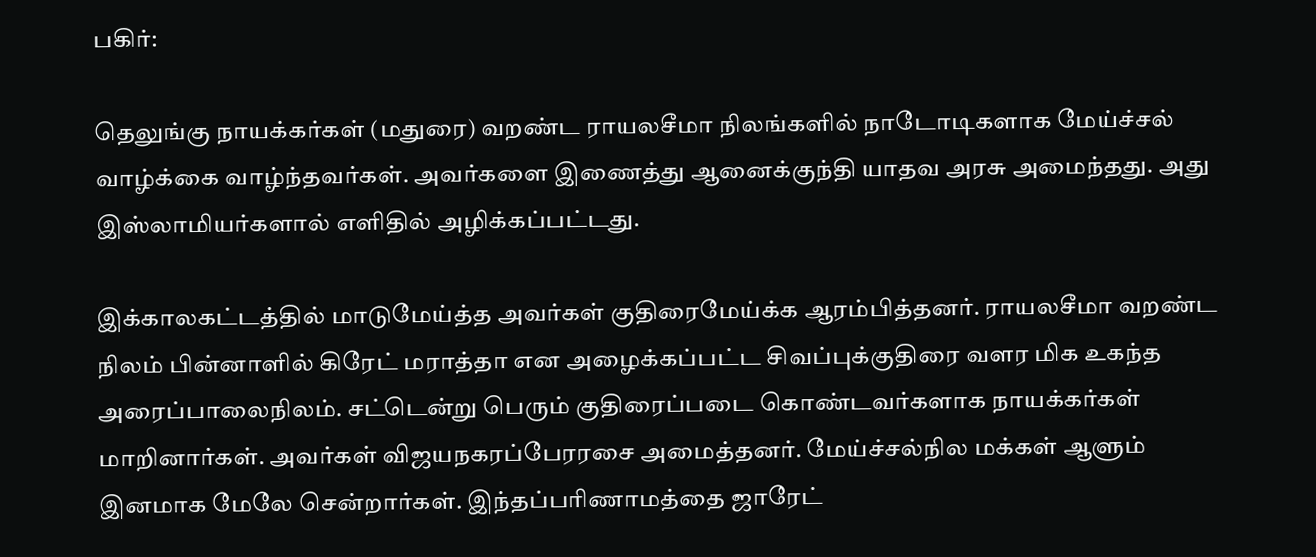பகிர்:

தெலுங்கு நாயக்கர்கள் (மதுரை) வறண்ட ராயலசீமா நிலங்களில் நாடோடிகளாக மேய்ச்சல் வாழ்க்கை வாழ்ந்தவர்கள். அவர்களை இணைத்து ஆனைக்குந்தி யாதவ அரசு அமைந்தது. அது இஸ்லாமியர்களால் எளிதில் அழிக்கப்பட்டது.

இக்காலகட்டத்தில் மாடுமேய்த்த அவர்கள் குதிரைமேய்க்க ஆரம்பித்தனர். ராயலசீமா வறண்ட நிலம் பின்னாளில் கிரேட் மராத்தா என அழைக்கப்பட்ட சிவப்புக்குதிரை வளர மிக உகந்த அரைப்பாலைநிலம். சட்டென்று பெரும் குதிரைப்படை கொண்டவர்களாக நாயக்கர்கள் மாறினார்கள். அவர்கள் விஜயநகரப்பேரரசை அமைத்தனர். மேய்ச்சல்நில மக்கள் ஆளும் இனமாக மேலே சென்றார்கள். இந்தப்பரிணாமத்தை ஜாரேட்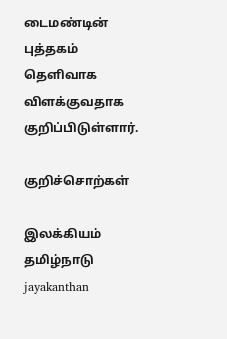டைமண்டின் புத்தகம் தெளிவாக விளக்குவதாக குறிப்பிடுள்ளார்.

குறிச்சொற்கள்

இலக்கியம் தமிழ்நாடு jayakanthan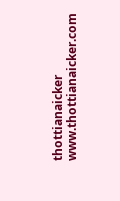thottianaicker www.thottianaicker.com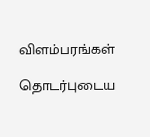விளம்பரங்கள்

தொடர்புடைய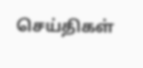செய்திகள்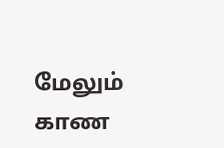மேலும் காண